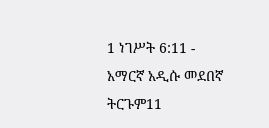1 ነገሥት 6:11 - አማርኛ አዲሱ መደበኛ ትርጉም11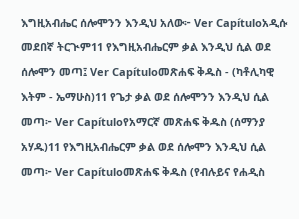እግዚአብሔር ሰሎሞንን እንዲህ አለው፦ Ver Capítuloአዲሱ መደበኛ ትርጒም11 የእግዚአብሔርም ቃል እንዲህ ሲል ወደ ሰሎሞን መጣ፤ Ver Capítuloመጽሐፍ ቅዱስ - (ካቶሊካዊ እትም - ኤማሁስ)11 የጌታ ቃል ወደ ሰሎሞንን እንዲህ ሲል መጣ፦ Ver Capítuloየአማርኛ መጽሐፍ ቅዱስ (ሰማንያ አሃዱ)11 የእግዚአብሔርም ቃል ወደ ሰሎሞን እንዲህ ሲል መጣ፦ Ver Capítuloመጽሐፍ ቅዱስ (የብሉይና የሐዲስ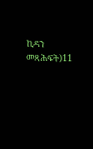ኪዳን መጻሕፍት)11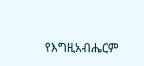የእግዚአብሔርም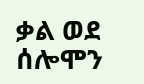ቃል ወደ ሰሎሞን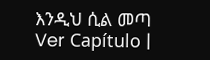እንዲህ ሲል መጣ Ver Capítulo |